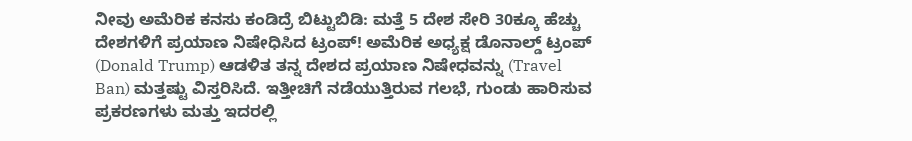ನೀವು ಅಮೆರಿಕ ಕನಸು ಕಂಡಿದ್ರೆ ಬಿಟ್ಟುಬಿಡಿ: ಮತ್ತೆ 5 ದೇಶ ಸೇರಿ 30ಕ್ಕೂ ಹೆಚ್ಚು ದೇಶಗಳಿಗೆ ಪ್ರಯಾಣ ನಿಷೇಧಿಸಿದ ಟ್ರಂಪ್! ಅಮೆರಿಕ ಅಧ್ಯಕ್ಷ ಡೊನಾಲ್ಡ್ ಟ್ರಂಪ್ (Donald Trump) ಆಡಳಿತ ತನ್ನ ದೇಶದ ಪ್ರಯಾಣ ನಿಷೇಧವನ್ನು (Travel Ban) ಮತ್ತಷ್ಟು ವಿಸ್ತರಿಸಿದೆ. ಇತ್ತೀಚಿಗೆ ನಡೆಯುತ್ತಿರುವ ಗಲಭೆ, ಗುಂಡು ಹಾರಿಸುವ ಪ್ರಕರಣಗಳು ಮತ್ತು ಇದರಲ್ಲಿ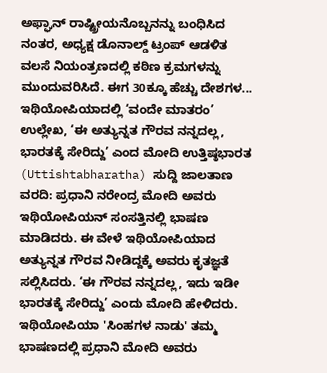ಅಫ್ಘಾನ್ ರಾಷ್ಟ್ರೀಯನೊಬ್ಬನನ್ನು ಬಂಧಿಸಿದ ನಂತರ, ಅಧ್ಯಕ್ಷ ಡೊನಾಲ್ಡ್ ಟ್ರಂಪ್ ಆಡಳಿತ ವಲಸೆ ನಿಯಂತ್ರಣದಲ್ಲಿ ಕಠಿಣ ಕ್ರಮಗಳನ್ನು ಮುಂದುವರಿಸಿದೆ. ಈಗ 30ಕ್ಕೂ ಹೆಚ್ಚು ದೇಶಗಳ...
ಇಥಿಯೋಪಿಯಾದಲ್ಲಿ ‘ವಂದೇ ಮಾತರಂ’ ಉಲ್ಲೇಖ, ‘ಈ ಅತ್ಯುನ್ನತ ಗೌರವ ನನ್ನದಲ್ಲ, ಭಾರತಕ್ಕೆ ಸೇರಿದ್ದು’ ಎಂದ ಮೋದಿ ಉತ್ತಿಷ್ಠಭಾರತ (Uttishtabharatha) ಸುದ್ದಿ ಜಾಲತಾಣ ವರದಿ: ಪ್ರಧಾನಿ ನರೇಂದ್ರ ಮೋದಿ ಅವರು ಇಥಿಯೋಪಿಯನ್ ಸಂಸತ್ತಿನಲ್ಲಿ ಭಾಷಣ ಮಾಡಿದರು. ಈ ವೇಳೆ ಇಥಿಯೋಪಿಯಾದ ಅತ್ಯುನ್ನತ ಗೌರವ ನೀಡಿದ್ದಕ್ಕೆ ಅವರು ಕೃತಜ್ಞತೆ ಸಲ್ಲಿಸಿದರು. ‘ಈ ಗೌರವ ನನ್ನದಲ್ಲ, ಇದು ಇಡೀ ಭಾರತಕ್ಕೆ ಸೇರಿದ್ದು’ ಎಂದು ಮೋದಿ ಹೇಳಿದರು. ಇಥಿಯೋಪಿಯಾ 'ಸಿಂಹಗಳ ನಾಡು' ತಮ್ಮ ಭಾಷಣದಲ್ಲಿ ಪ್ರಧಾನಿ ಮೋದಿ ಅವರು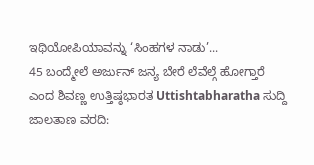ಇಥಿಯೋಪಿಯಾವನ್ನು ‘ಸಿಂಹಗಳ ನಾಡು’...
45 ಬಂದ್ಮೇಲೆ ಅರ್ಜುನ್ ಜನ್ಯ ಬೇರೆ ಲೆವೆಲ್ಗೆ ಹೋಗ್ತಾರೆ ಎಂದ ಶಿವಣ್ಣ ಉತ್ತಿಷ್ಠಭಾರತ Uttishtabharatha ಸುದ್ದಿ ಜಾಲತಾಣ ವರದಿ: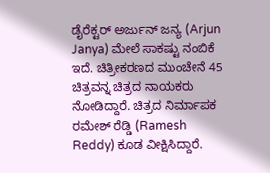ಡೈರೆಕ್ಟರ್ ಅರ್ಜುನ್ ಜನ್ಯ (Arjun Janya) ಮೇಲೆ ಸಾಕಷ್ಟು ನಂಬಿಕೆ ಇದೆ. ಚಿತ್ರೀಕರಣದ ಮುಂಚೇನೆ 45 ಚಿತ್ರವನ್ನ ಚಿತ್ರದ ನಾಯಕರು ನೋಡಿದ್ದಾರೆ. ಚಿತ್ರದ ನಿರ್ಮಾಪಕ ರಮೇಶ್ ರೆಡ್ಡಿ (Ramesh Reddy) ಕೂಡ ವೀಕ್ಷಿಸಿದ್ದಾರೆ.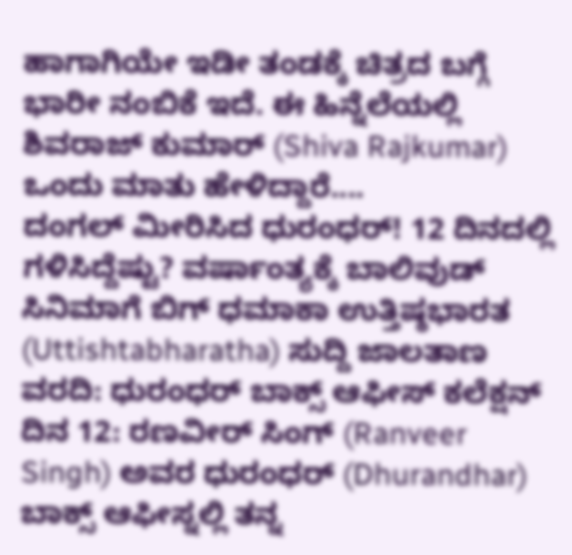ಹಾಗಾಗಿಯೇ ಇಡೀ ತಂಡಕ್ಕೆ ಚಿತ್ರದ ಬಗ್ಗೆ ಭಾರೀ ನಂಬಿಕೆ ಇದೆ. ಈ ಹಿನ್ನೆಲೆಯಲ್ಲಿ ಶಿವರಾಜ್ ಕುಮಾರ್ (Shiva Rajkumar) ಒಂದು ಮಾತು ಹೇಳಿದ್ದಾರೆ....
ದಂಗಲ್ ಮೀರಿಸಿದ ಧುರಂಧರ್! 12 ದಿನದಲ್ಲಿ ಗಳಿಸಿದ್ದೆಷ್ಟು? ವರ್ಷಾಂತ್ಯಕ್ಕೆ ಬಾಲಿವುಡ್ ಸಿನಿಮಾಗೆ ಬಿಗ್ ಧಮಾಕಾ ಉತ್ತಿಷ್ಠಭಾರತ (Uttishtabharatha) ಸುದ್ದಿ ಜಾಲತಾಣ ವರದಿ: ಧುರಂಧರ್ ಬಾಕ್ಸ್ ಆಫೀಸ್ ಕಲೆಕ್ಷನ್ ದಿನ 12: ರಣವೀರ್ ಸಿಂಗ್ (Ranveer Singh) ಅವರ ಧುರಂಧರ್ (Dhurandhar) ಬಾಕ್ಸ್ ಆಫೀಸ್ನಲ್ಲಿ ತನ್ನ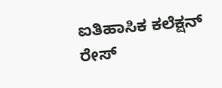ಐತಿಹಾಸಿಕ ಕಲೆಕ್ಷನ್ ರೇಸ್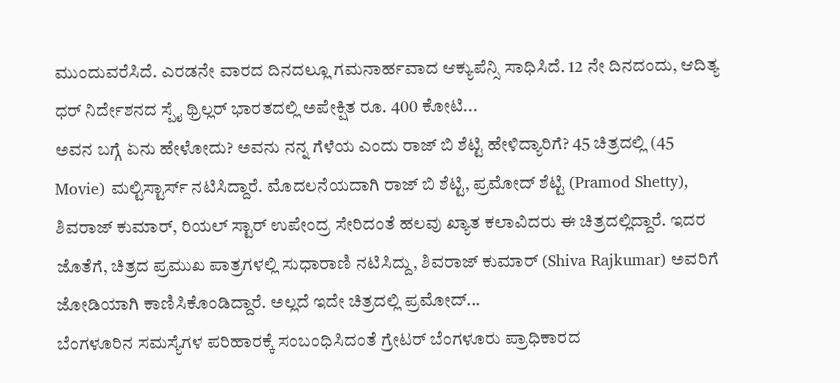ಮುಂದುವರೆಸಿದೆ. ಎರಡನೇ ವಾರದ ದಿನದಲ್ಲೂ ಗಮನಾರ್ಹವಾದ ಆಕ್ಯುಪೆನ್ಸಿ ಸಾಧಿಸಿದೆ. 12 ನೇ ದಿನದಂದು, ಆದಿತ್ಯ ಧರ್ ನಿರ್ದೇಶನದ ಸ್ಪೈ ಥ್ರಿಲ್ಲರ್ ಭಾರತದಲ್ಲಿ ಅಪೇಕ್ಷಿತ ರೂ. 400 ಕೋಟಿ...
ಅವನ ಬಗ್ಗೆ ಏನು ಹೇಳೋದು? ಅವನು ನನ್ನ ಗೆಳೆಯ ಎಂದು ರಾಜ್ ಬಿ ಶೆಟ್ಟಿ ಹೇಳಿದ್ಯಾರಿಗೆ? 45 ಚಿತ್ರದಲ್ಲಿ (45 Movie) ಮಲ್ಟಿಸ್ಟಾರ್ಸ್ ನಟಿಸಿದ್ದಾರೆ. ಮೊದಲನೆಯದಾಗಿ ರಾಜ್ ಬಿ ಶೆಟ್ಟಿ, ಪ್ರಮೋದ್ ಶೆಟ್ಟಿ (Pramod Shetty), ಶಿವರಾಜ್ ಕುಮಾರ್, ರಿಯಲ್ ಸ್ಟಾರ್ ಉಪೇಂದ್ರ ಸೇರಿದಂತೆ ಹಲವು ಖ್ಯಾತ ಕಲಾವಿದರು ಈ ಚಿತ್ರದಲ್ಲಿದ್ದಾರೆ. ಇದರ ಜೊತೆಗೆ, ಚಿತ್ರದ ಪ್ರಮುಖ ಪಾತ್ರಗಳಲ್ಲಿ ಸುಧಾರಾಣಿ ನಟಿಸಿದ್ದು, ಶಿವರಾಜ್ ಕುಮಾರ್ (Shiva Rajkumar) ಅವರಿಗೆ ಜೋಡಿಯಾಗಿ ಕಾಣಿಸಿಕೊಂಡಿದ್ದಾರೆ. ಅಲ್ಲದೆ ಇದೇ ಚಿತ್ರದಲ್ಲಿ ಪ್ರಮೋದ್...
ಬೆಂಗಳೂರಿನ ಸಮಸ್ಯೆಗಳ ಪರಿಹಾರಕ್ಕೆ ಸಂಬಂಧಿಸಿದಂತೆ ಗ್ರೇಟರ್ ಬೆಂಗಳೂರು ಪ್ರಾಧಿಕಾರದ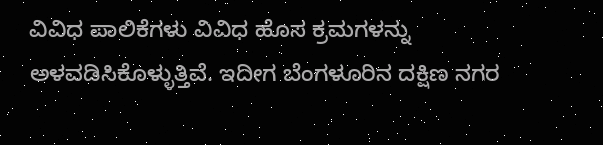ವಿವಿಧ ಪಾಲಿಕೆಗಳು ವಿವಿಧ ಹೊಸ ಕ್ರಮಗಳನ್ನು ಅಳವಡಿಸಿಕೊಳ್ಳುತ್ತಿವೆ. ಇದೀಗ ಬೆಂಗಳೂರಿನ ದಕ್ಷಿಣ ನಗರ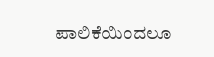ಪಾಲಿಕೆಯಿಂದಲೂ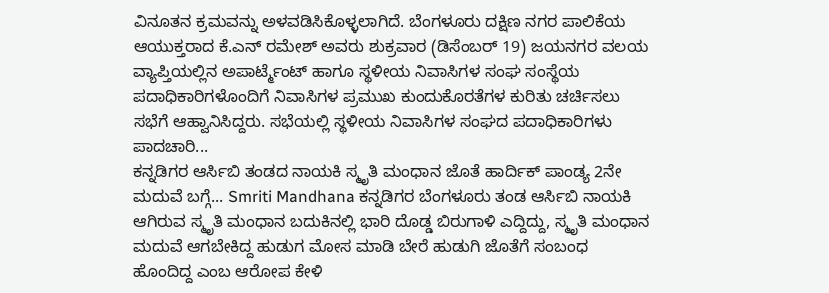ವಿನೂತನ ಕ್ರಮವನ್ನು ಅಳವಡಿಸಿಕೊಳ್ಳಲಾಗಿದೆ. ಬೆಂಗಳೂರು ದಕ್ಷಿಣ ನಗರ ಪಾಲಿಕೆಯ ಆಯುಕ್ತರಾದ ಕೆ.ಎನ್ ರಮೇಶ್ ಅವರು ಶುಕ್ರವಾರ (ಡಿಸೆಂಬರ್ 19) ಜಯನಗರ ವಲಯ ವ್ಯಾಪ್ತಿಯಲ್ಲಿನ ಅಪಾರ್ಟ್ಮೆಂಟ್ ಹಾಗೂ ಸ್ಥಳೀಯ ನಿವಾಸಿಗಳ ಸಂಘ ಸಂಸ್ಥೆಯ ಪದಾಧಿಕಾರಿಗಳೊಂದಿಗೆ ನಿವಾಸಿಗಳ ಪ್ರಮುಖ ಕುಂದುಕೊರತೆಗಳ ಕುರಿತು ಚರ್ಚಿಸಲು ಸಭೆಗೆ ಆಹ್ವಾನಿಸಿದ್ದರು. ಸಭೆಯಲ್ಲಿ ಸ್ಥಳೀಯ ನಿವಾಸಿಗಳ ಸಂಘದ ಪದಾಧಿಕಾರಿಗಳು ಪಾದಚಾರಿ...
ಕನ್ನಡಿಗರ ಆರ್ಸಿಬಿ ತಂಡದ ನಾಯಕಿ ಸ್ಮೃತಿ ಮಂಧಾನ ಜೊತೆ ಹಾರ್ದಿಕ್ ಪಾಂಡ್ಯ 2ನೇ ಮದುವೆ ಬಗ್ಗೆ... Smriti Mandhana ಕನ್ನಡಿಗರ ಬೆಂಗಳೂರು ತಂಡ ಆರ್ಸಿಬಿ ನಾಯಕಿ ಆಗಿರುವ ಸ್ಮೃತಿ ಮಂಧಾನ ಬದುಕಿನಲ್ಲಿ ಭಾರಿ ದೊಡ್ಡ ಬಿರುಗಾಳಿ ಎದ್ದಿದ್ದು, ಸ್ಮೃತಿ ಮಂಧಾನ ಮದುವೆ ಆಗಬೇಕಿದ್ದ ಹುಡುಗ ಮೋಸ ಮಾಡಿ ಬೇರೆ ಹುಡುಗಿ ಜೊತೆಗೆ ಸಂಬಂಧ ಹೊಂದಿದ್ದ ಎಂಬ ಆರೋಪ ಕೇಳಿ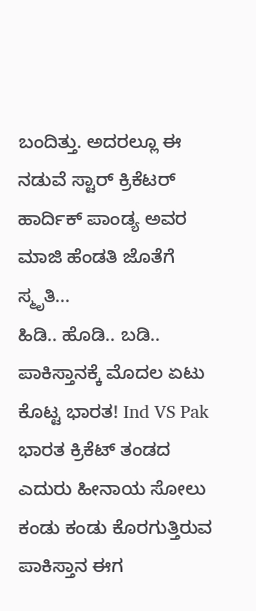ಬಂದಿತ್ತು. ಅದರಲ್ಲೂ ಈ ನಡುವೆ ಸ್ಟಾರ್ ಕ್ರಿಕೆಟರ್ ಹಾರ್ದಿಕ್ ಪಾಂಡ್ಯ ಅವರ ಮಾಜಿ ಹೆಂಡತಿ ಜೊತೆಗೆ ಸ್ಮೃತಿ...
ಹಿಡಿ.. ಹೊಡಿ.. ಬಡಿ.. ಪಾಕಿಸ್ತಾನಕ್ಕೆ ಮೊದಲ ಏಟು ಕೊಟ್ಟ ಭಾರತ! Ind VS Pak ಭಾರತ ಕ್ರಿಕೆಟ್ ತಂಡದ ಎದುರು ಹೀನಾಯ ಸೋಲು ಕಂಡು ಕಂಡು ಕೊರಗುತ್ತಿರುವ ಪಾಕಿಸ್ತಾನ ಈಗ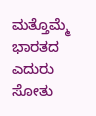ಮತ್ತೊಮ್ಮೆ ಭಾರತದ ಎದುರು ಸೋತು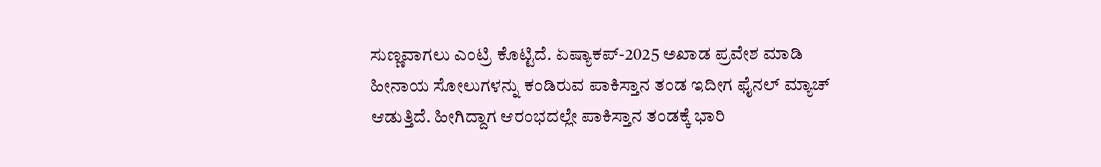ಸುಣ್ಣವಾಗಲು ಎಂಟ್ರಿ ಕೊಟ್ಟಿದೆ. ಏಷ್ಯಾಕಪ್-2025 ಅಖಾಡ ಪ್ರವೇಶ ಮಾಡಿ ಹೀನಾಯ ಸೋಲುಗಳನ್ನು ಕಂಡಿರುವ ಪಾಕಿಸ್ತಾನ ತಂಡ ಇದೀಗ ಫೈನಲ್ ಮ್ಯಾಚ್ ಆಡುತ್ತಿದೆ. ಹೀಗಿದ್ದಾಗ ಆರಂಭದಲ್ಲೇ ಪಾಕಿಸ್ತಾನ ತಂಡಕ್ಕೆ ಭಾರಿ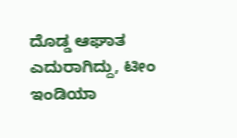ದೊಡ್ಡ ಆಘಾತ ಎದುರಾಗಿದ್ದು, ಟೀಂ ಇಂಡಿಯಾ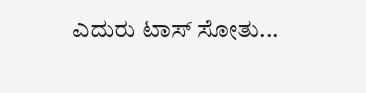ಎದುರು ಟಾಸ್ ಸೋತು...